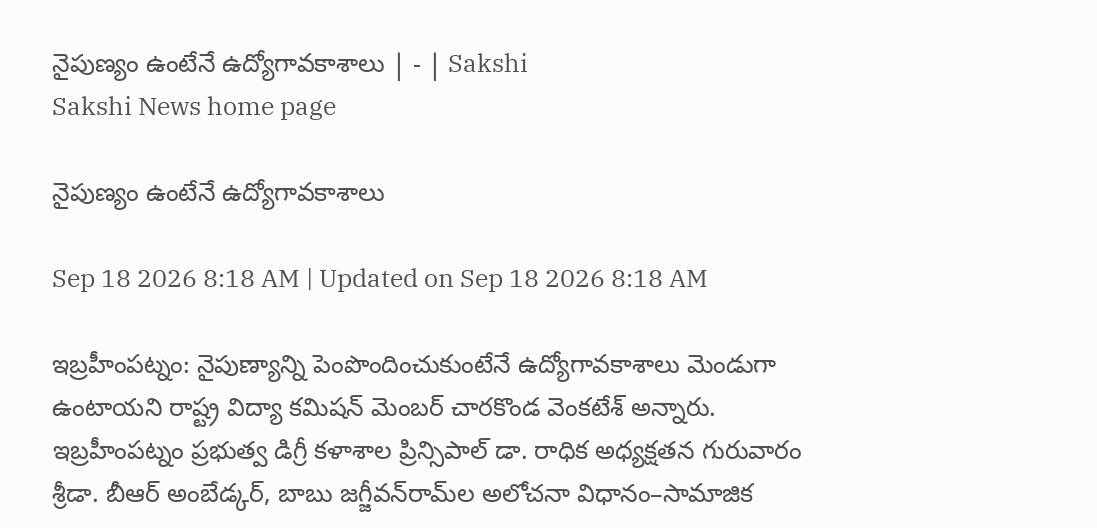నైపుణ్యం ఉంటేనే ఉద్యోగావకాశాలు | - | Sakshi
Sakshi News home page

నైపుణ్యం ఉంటేనే ఉద్యోగావకాశాలు

Sep 18 2026 8:18 AM | Updated on Sep 18 2026 8:18 AM

ఇబ్రహీంపట్నం: నైపుణ్యాన్ని పెంపొందించుకుంటేనే ఉద్యోగావకాశాలు మెండుగా ఉంటాయని రాష్ట్ర విద్యా కమిషన్‌ మెంబర్‌ చారకొండ వెంకటేశ్‌ అన్నారు. ఇబ్రహీంపట్నం ప్రభుత్వ డిగ్రీ కళాశాల ప్రిన్సిపాల్‌ డా. రాధిక అధ్యక్షతన గురువారం శ్రీడా. బీఆర్‌ అంబేడ్కర్‌, బాబు జగ్జీవన్‌రామ్‌ల అలోచనా విధానం–సామాజిక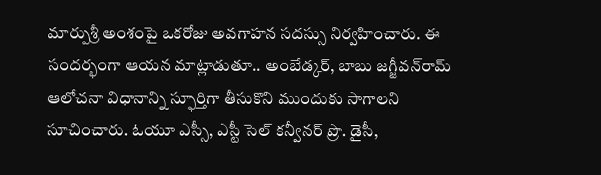మార్పుశ్రీ అంశంపై ఒకరోజు అవగాహన సదస్సు నిర్వహించారు. ఈ సందర్భంగా ఆయన మాట్లాడుతూ.. అంబేడ్కర్‌, బాబు జగ్జీవన్‌రామ్‌ ఆలోచనా విధానాన్ని స్ఫూర్తిగా తీసుకొని ముందుకు సాగాలని సూచించారు. ఓయూ ఎస్సీ, ఎస్టీ సెల్‌ కన్వీనర్‌ ప్రొ. డైసీ,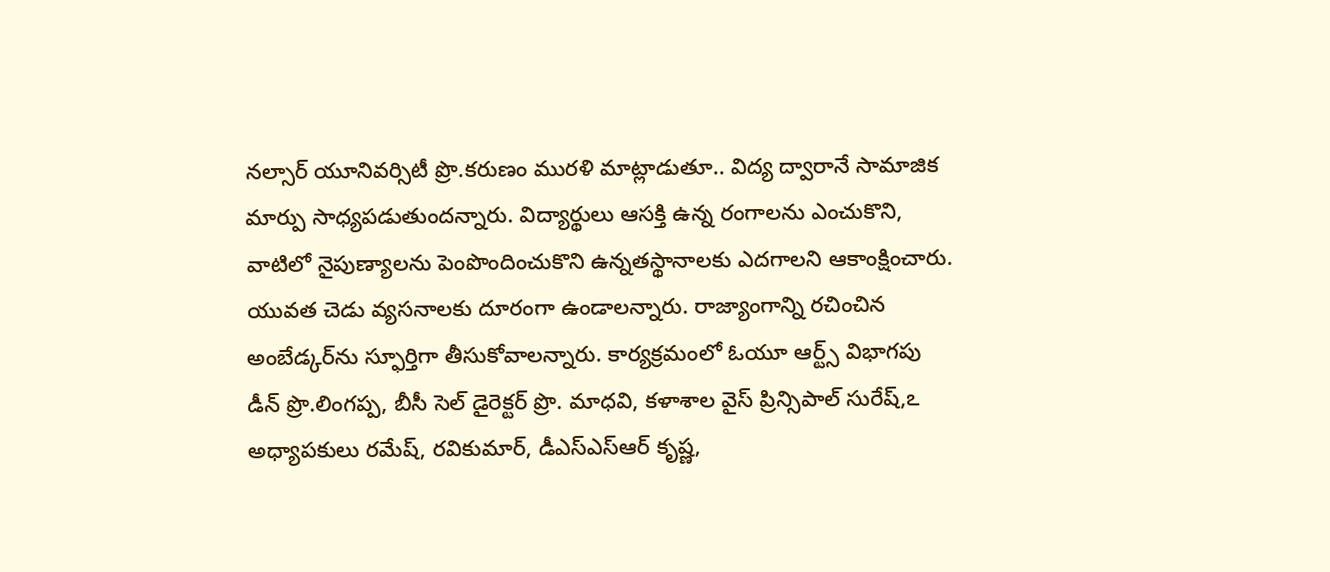నల్సార్‌ యూనివర్సిటీ ప్రొ.కరుణం మురళి మాట్లాడుతూ.. విద్య ద్వారానే సామాజిక మార్పు సాధ్యపడుతుందన్నారు. విద్యార్థులు ఆసక్తి ఉన్న రంగాలను ఎంచుకొని, వాటిలో నైపుణ్యాలను పెంపొందించుకొని ఉన్నతస్థానాలకు ఎదగాలని ఆకాంక్షించారు. యువత చెడు వ్యసనాలకు దూరంగా ఉండాలన్నారు. రాజ్యాంగాన్ని రచించిన అంబేడ్కర్‌ను స్ఫూర్తిగా తీసుకోవాలన్నారు. కార్యక్రమంలో ఓయూ ఆర్ట్స్‌ విభాగపు డీన్‌ ప్రొ.లింగప్ప, బీసీ సెల్‌ డైరెక్టర్‌ ప్రొ. మాధవి, కళాశాల వైస్‌ ప్రిన్సిపాల్‌ సురేష్‌,ఽ అధ్యాపకులు రమేష్‌, రవికుమార్‌, డీఎస్‌ఎస్‌ఆర్‌ కృష్ణ,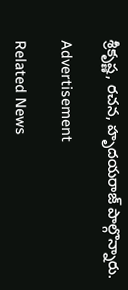శ్రీకృష్ణ, రచన, హృదయరాజ్‌ పాల్గొన్నారు.

Advertisement

Related News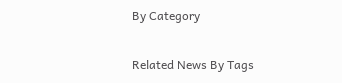By Category

Related News By Tags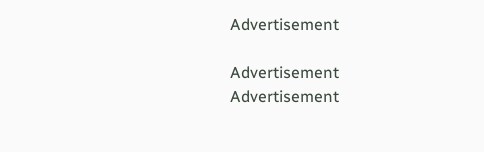Advertisement

Advertisement
Advertisement